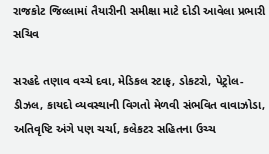રાજકોટ જિલ્લામાં તૈયારીની સમીક્ષા માટે દોડી આવેલા પ્રભારી સચિવ

સરહદે તણાવ વચ્ચે દવા, મેડિકલ સ્ટાફ, ડોકટરો, પેટ્રોલ-ડીઝલ, કાયદો વ્યવસ્થાની વિગતો મેળવી સંભવિત વાવાઝોડા, અતિવૃષ્ટિ અંગે પણ ચર્ચા, કલેકટર સહિતના ઉચ્ચ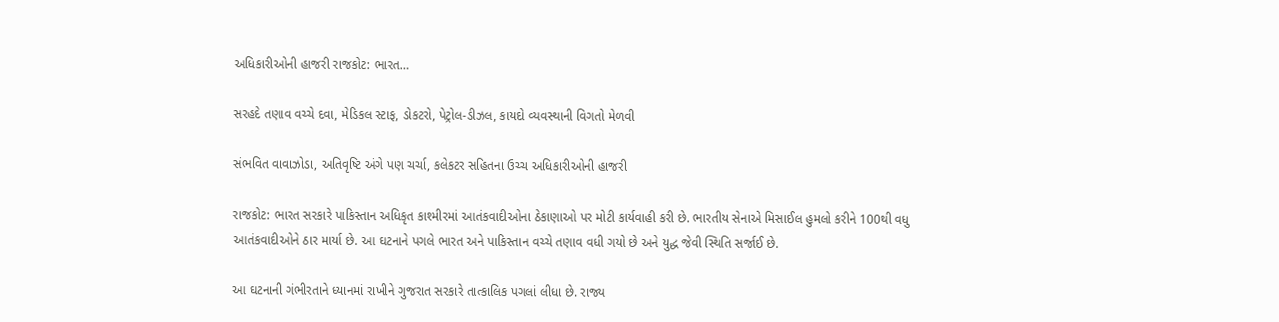અધિકારીઓની હાજરી રાજકોટ: ભારત…

સરહદે તણાવ વચ્ચે દવા, મેડિકલ સ્ટાફ, ડોકટરો, પેટ્રોલ-ડીઝલ, કાયદો વ્યવસ્થાની વિગતો મેળવી

સંભવિત વાવાઝોડા, અતિવૃષ્ટિ અંગે પણ ચર્ચા, કલેકટર સહિતના ઉચ્ચ અધિકારીઓની હાજરી

રાજકોટ: ભારત સરકારે પાકિસ્તાન અધિકૃત કાશ્મીરમાં આતંકવાદીઓના ઠેકાણાઓ પર મોટી કાર્યવાહી કરી છે. ભારતીય સેનાએ મિસાઈલ હુમલો કરીને 100થી વધુ આતંકવાદીઓને ઠાર માર્યા છે. આ ઘટનાને પગલે ભારત અને પાકિસ્તાન વચ્ચે તણાવ વધી ગયો છે અને યુદ્ધ જેવી સ્થિતિ સર્જાઈ છે.

આ ઘટનાની ગંભીરતાને ધ્યાનમાં રાખીને ગુજરાત સરકારે તાત્કાલિક પગલાં લીધા છે. રાજ્ય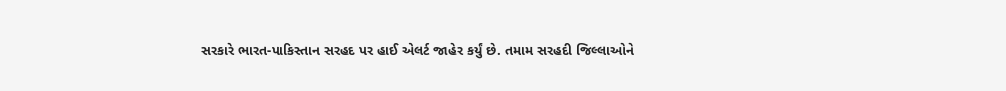સરકારે ભારત-પાકિસ્તાન સરહદ પર હાઈ એલર્ટ જાહેર કર્યું છે. તમામ સરહદી જિલ્લાઓને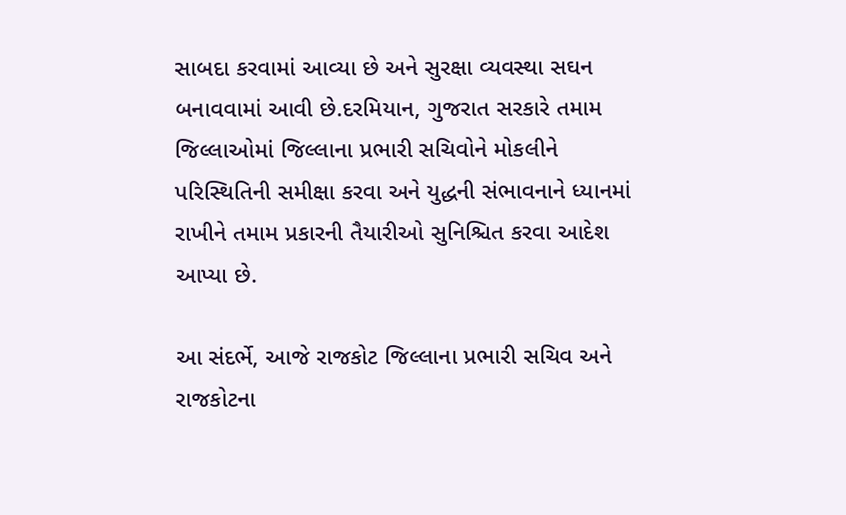સાબદા કરવામાં આવ્યા છે અને સુરક્ષા વ્યવસ્થા સઘન બનાવવામાં આવી છે.દરમિયાન, ગુજરાત સરકારે તમામ જિલ્લાઓમાં જિલ્લાના પ્રભારી સચિવોને મોકલીને પરિસ્થિતિની સમીક્ષા કરવા અને યુદ્ધની સંભાવનાને ધ્યાનમાં રાખીને તમામ પ્રકારની તૈયારીઓ સુનિશ્ચિત કરવા આદેશ આપ્યા છે.

આ સંદર્ભે, આજે રાજકોટ જિલ્લાના પ્રભારી સચિવ અને રાજકોટના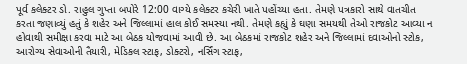પૂર્વ કલેક્ટર ડો. રાહુલ ગુપ્તા બપોરે 12:00 વાગ્યે કલેક્ટર કચેરી ખાતે પહોંચ્યા હતા. તેમણે પત્રકારો સાથે વાતચીત કરતા જણાવ્યું હતું કે શહેર અને જિલ્લામાં હાલ કોઈ સમસ્યા નથી. તેમણે કહ્યું કે ઘણા સમયથી તેઓ રાજકોટ આવ્યા ન હોવાથી સમીક્ષા કરવા માટે આ બેઠક યોજવામાં આવી છે. આ બેઠકમાં રાજકોટ શહેર અને જિલ્લામાં દવાઓનો સ્ટોક, આરોગ્ય સેવાઓની તૈયારી, મેડિકલ સ્ટાફ, ડોક્ટરો, નર્સિંગ સ્ટાફ,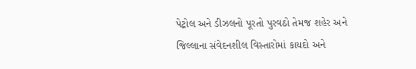પેટ્રોલ અને ડીઝલનો પૂરતો પુરવઠો તેમજ શહેર અને જિલ્લાના સંવેદનશીલ વિસ્તારોમાં કાયદો અને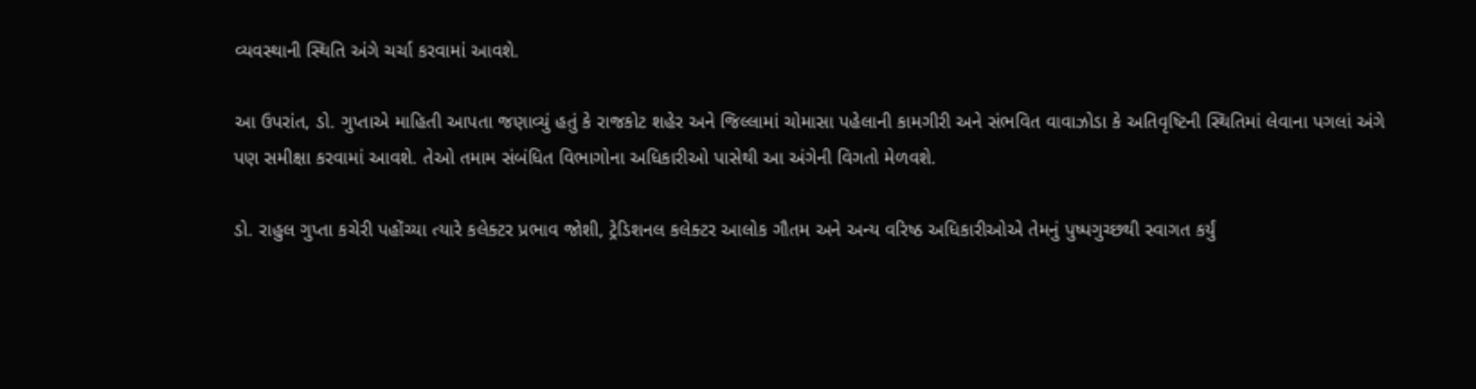વ્યવસ્થાની સ્થિતિ અંગે ચર્ચા કરવામાં આવશે.

આ ઉપરાંત, ડો. ગુપ્તાએ માહિતી આપતા જણાવ્યું હતું કે રાજકોટ શહેર અને જિલ્લામાં ચોમાસા પહેલાની કામગીરી અને સંભવિત વાવાઝોડા કે અતિવૃષ્ટિની સ્થિતિમાં લેવાના પગલાં અંગે પણ સમીક્ષા કરવામાં આવશે. તેઓ તમામ સંબંધિત વિભાગોના અધિકારીઓ પાસેથી આ અંગેની વિગતો મેળવશે.

ડો. રાહુલ ગુપ્તા કચેરી પહોંચ્યા ત્યારે કલેક્ટર પ્રભાવ જોશી, ટ્રેડિશનલ કલેક્ટર આલોક ગૌતમ અને અન્ય વરિષ્ઠ અધિકારીઓએ તેમનું પુષ્પગુચ્છથી સ્વાગત કર્યું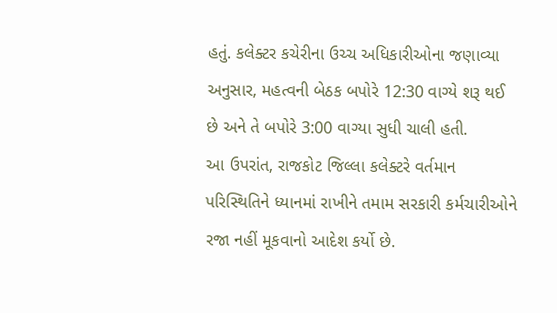હતું. કલેક્ટર કચેરીના ઉચ્ચ અધિકારીઓના જણાવ્યા અનુસાર, મહત્વની બેઠક બપોરે 12:30 વાગ્યે શરૂ થઈ છે અને તે બપોરે 3:00 વાગ્યા સુધી ચાલી હતી.
આ ઉપરાંત, રાજકોટ જિલ્લા કલેક્ટરે વર્તમાન પરિસ્થિતિને ધ્યાનમાં રાખીને તમામ સરકારી કર્મચારીઓને રજા નહીં મૂકવાનો આદેશ કર્યો છે.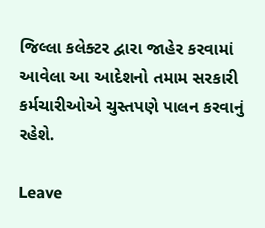જિલ્લા કલેક્ટર દ્વારા જાહેર કરવામાં આવેલા આ આદેશનો તમામ સરકારી કર્મચારીઓએ ચુસ્તપણે પાલન કરવાનું રહેશે.

Leave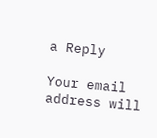a Reply

Your email address will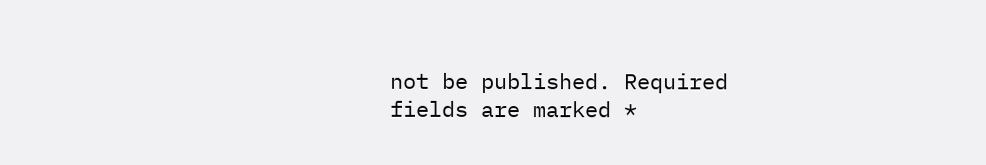not be published. Required fields are marked *